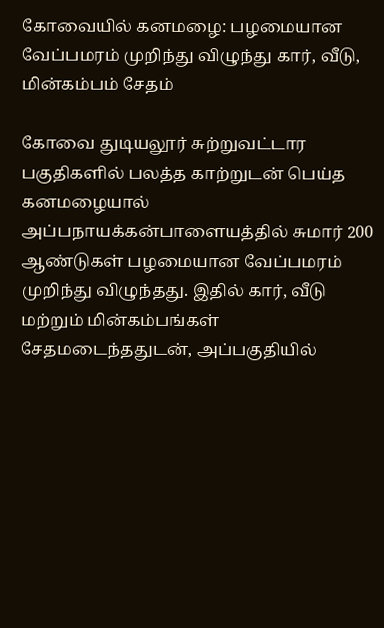கோவையில் கனமழை: பழமையான வேப்பமரம் முறிந்து விழுந்து கார், வீடு, மின்கம்பம் சேதம்

கோவை துடியலூர் சுற்றுவட்டார பகுதிகளில் பலத்த காற்றுடன் பெய்த கனமழையால் அப்பநாயக்கன்பாளையத்தில் சுமார் 200 ஆண்டுகள் பழமையான வேப்பமரம் முறிந்து விழுந்தது. இதில் கார், வீடு மற்றும் மின்கம்பங்கள் சேதமடைந்ததுடன், அப்பகுதியில்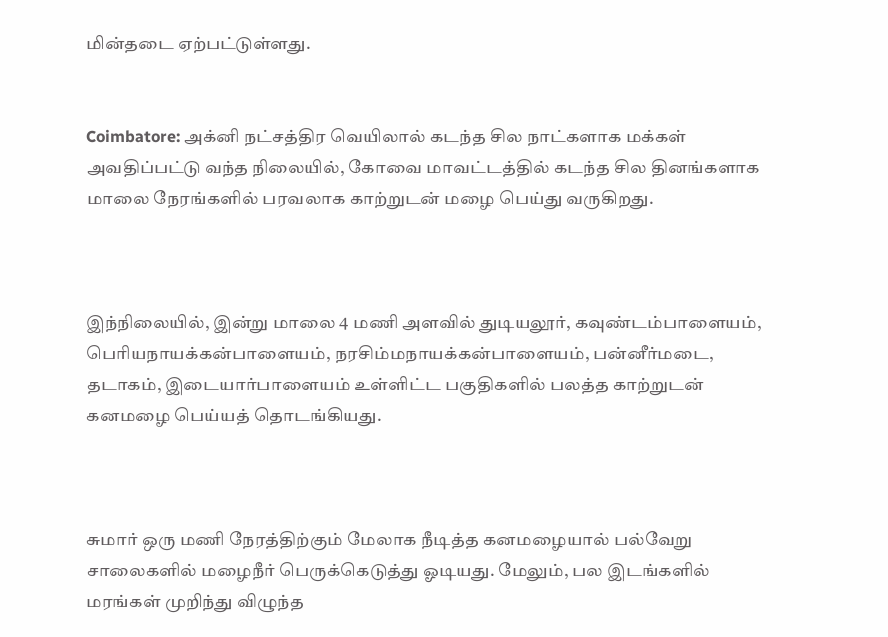மின்தடை ஏற்பட்டுள்ளது.


Coimbatore: அக்னி நட்சத்திர வெயிலால் கடந்த சில நாட்களாக மக்கள் அவதிப்பட்டு வந்த நிலையில், கோவை மாவட்டத்தில் கடந்த சில தினங்களாக மாலை நேரங்களில் பரவலாக காற்றுடன் மழை பெய்து வருகிறது.



இந்நிலையில், இன்று மாலை 4 மணி அளவில் துடியலூர், கவுண்டம்பாளையம், பெரியநாயக்கன்பாளையம், நரசிம்மநாயக்கன்பாளையம், பன்னீர்மடை, தடாகம், இடையார்பாளையம் உள்ளிட்ட பகுதிகளில் பலத்த காற்றுடன் கனமழை பெய்யத் தொடங்கியது.



சுமார் ஒரு மணி நேரத்திற்கும் மேலாக நீடித்த கனமழையால் பல்வேறு சாலைகளில் மழைநீர் பெருக்கெடுத்து ஓடியது. மேலும், பல இடங்களில் மரங்கள் முறிந்து விழுந்த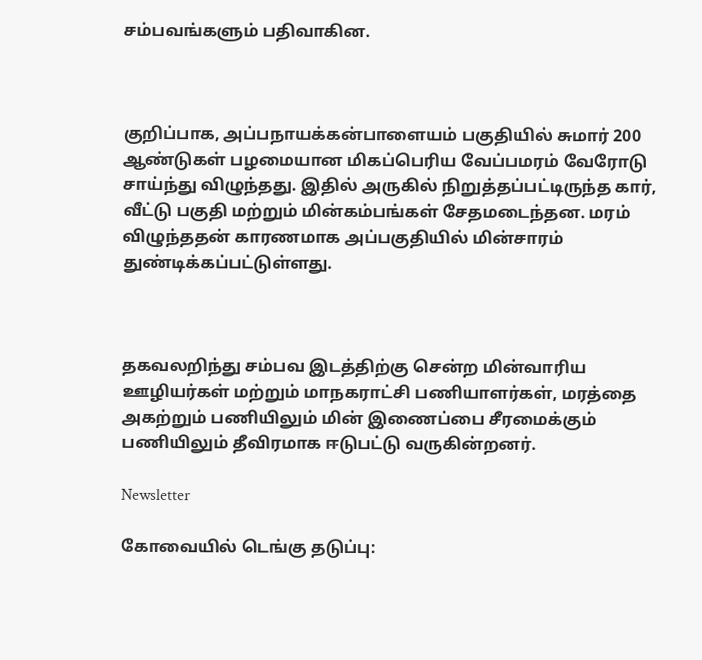சம்பவங்களும் பதிவாகின.



குறிப்பாக, அப்பநாயக்கன்பாளையம் பகுதியில் சுமார் 200 ஆண்டுகள் பழமையான மிகப்பெரிய வேப்பமரம் வேரோடு சாய்ந்து விழுந்தது. இதில் அருகில் நிறுத்தப்பட்டிருந்த கார், வீட்டு பகுதி மற்றும் மின்கம்பங்கள் சேதமடைந்தன. மரம் விழுந்ததன் காரணமாக அப்பகுதியில் மின்சாரம் துண்டிக்கப்பட்டுள்ளது.



தகவலறிந்து சம்பவ இடத்திற்கு சென்ற மின்வாரிய ஊழியர்கள் மற்றும் மாநகராட்சி பணியாளர்கள், மரத்தை அகற்றும் பணியிலும் மின் இணைப்பை சீரமைக்கும் பணியிலும் தீவிரமாக ஈடுபட்டு வருகின்றனர்.

Newsletter

கோவையில் டெங்கு தடுப்பு: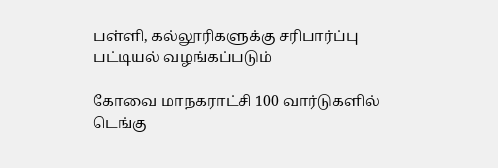பள்ளி, கல்லூரிகளுக்கு சரிபார்ப்பு பட்டியல் வழங்கப்படும்

கோவை மாநகராட்சி 100 வார்டுகளில் டெங்கு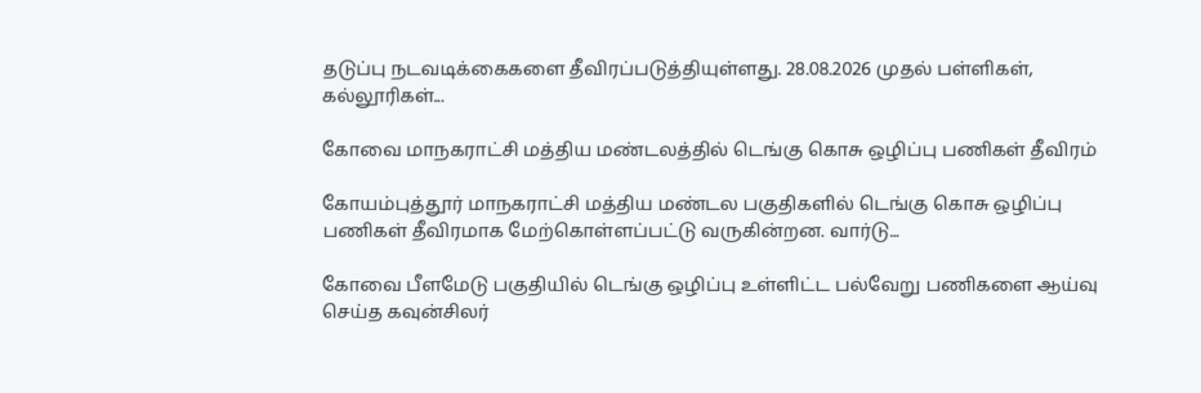தடுப்பு நடவடிக்கைகளை தீவிரப்படுத்தியுள்ளது. 28.08.2026 முதல் பள்ளிகள், கல்லூரிகள்...

கோவை மாநகராட்சி மத்திய மண்டலத்தில் டெங்கு கொசு ஒழிப்பு பணிகள் தீவிரம்

கோயம்புத்தூர் மாநகராட்சி மத்திய மண்டல பகுதிகளில் டெங்கு கொசு ஒழிப்பு பணிகள் தீவிரமாக மேற்கொள்ளப்பட்டு வருகின்றன. வார்டு...

கோவை பீளமேடு பகுதியில் டெங்கு ஒழிப்பு உள்ளிட்ட பல்வேறு பணிகளை ஆய்வு செய்த கவுன்சிலர்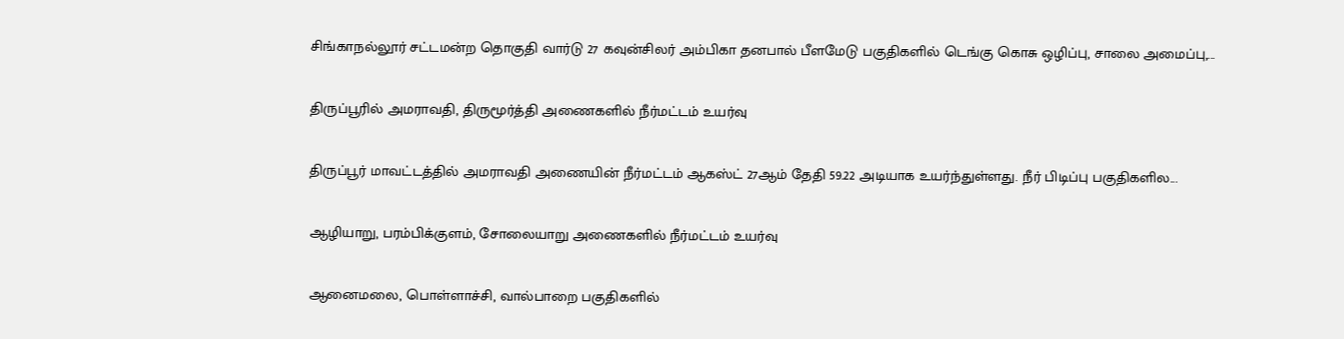சிங்காநல்லூர் சட்டமன்ற தொகுதி வார்டு 27 கவுன்சிலர் அம்பிகா தனபால் பீளமேடு பகுதிகளில் டெங்கு கொசு ஒழிப்பு, சாலை அமைப்பு,...

திருப்பூரில் அமராவதி, திருமூர்த்தி அணைகளில் நீர்மட்டம் உயர்வு

திருப்பூர் மாவட்டத்தில் அமராவதி அணையின் நீர்மட்டம் ஆகஸ்ட் 27ஆம் தேதி 59.22 அடியாக உயர்ந்துள்ளது. நீர் பிடிப்பு பகுதிகளில...

ஆழியாறு, பரம்பிக்குளம், சோலையாறு அணைகளில் நீர்மட்டம் உயர்வு

ஆனைமலை, பொள்ளாச்சி, வால்பாறை பகுதிகளில்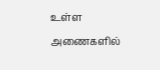உள்ள அணைகளில்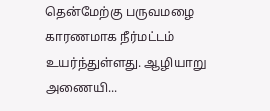தென்மேற்கு பருவமழை காரணமாக நீர்மட்டம் உயர்ந்துள்ளது. ஆழியாறு அணையி...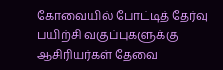கோவையில் போட்டித் தேர்வு பயிற்சி வகுப்புகளுக்கு ஆசிரியர்கள் தேவை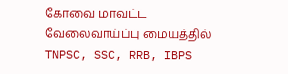கோவை மாவட்ட வேலைவாய்ப்பு மையத்தில் TNPSC, SSC, RRB, IBPS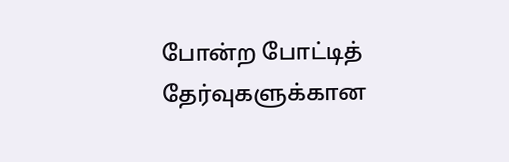போன்ற போட்டித் தேர்வுகளுக்கான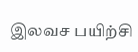இலவச பயிற்சி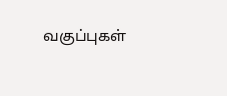வகுப்புகள்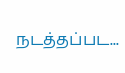நடத்தப்பட...